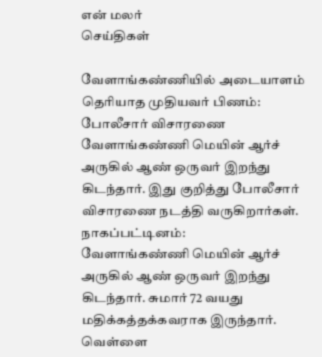என் மலர்
செய்திகள்

வேளாங்கண்ணியில் அடையாளம் தெரியாத முதியவர் பிணம்: போலீசார் விசாரணை
வேளாங்கண்ணி மெயின் ஆர்ச் அருகில் ஆண் ஒருவர் இறந்து கிடந்தார். இது குறித்து போலீசார் விசாரணை நடத்தி வருகிறார்கள்.
நாகப்பட்டினம்:
வேளாங்கண்ணி மெயின் ஆர்ச் அருகில் ஆண் ஒருவர் இறந்து கிடந்தார். சுமார் 72 வயது மதிக்கத்தக்கவராக இருந்தார். வெள்ளை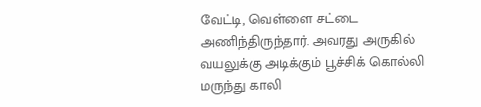வேட்டி, வெள்ளை சட்டை அணிந்திருந்தார். அவரது அருகில் வயலுக்கு அடிக்கும் பூச்சிக் கொல்லி மருந்து காலி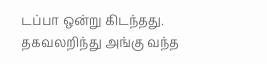டப்பா ஒன்று கிடந்தது.
தகவலறிந்து அங்கு வந்த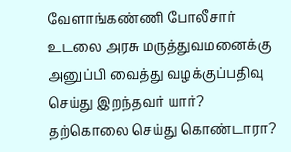வேளாங்கண்ணி போலீசார் உடலை அரசு மருத்துவமனைக்கு அனுப்பி வைத்து வழக்குப்பதிவு செய்து இறந்தவர் யார்? தற்கொலை செய்து கொண்டாரா?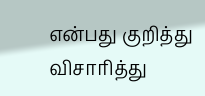என்பது குறித்து விசாரித்து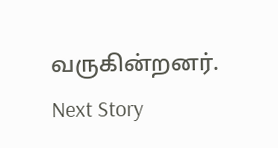வருகின்றனர்.
Next Story